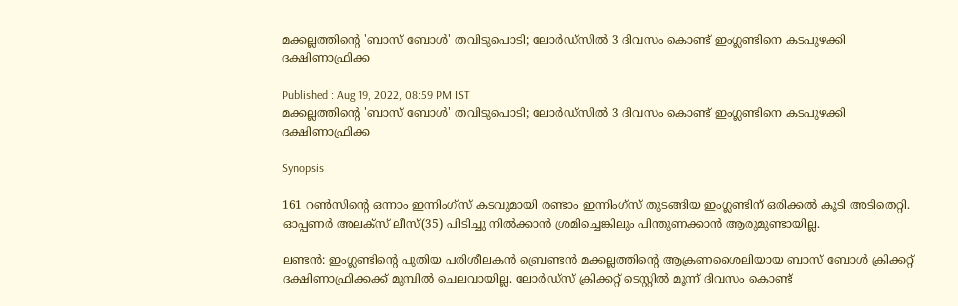മക്കല്ലത്തിന്‍റെ 'ബാസ് ബോള്‍' തവിടുപൊടി; ലോര്‍ഡ്സില്‍ 3 ദിവസം കൊണ്ട് ഇംഗ്ലണ്ടിനെ കടപുഴക്കി ദക്ഷിണാഫ്രിക്ക

Published : Aug 19, 2022, 08:59 PM IST
മക്കല്ലത്തിന്‍റെ 'ബാസ് ബോള്‍' തവിടുപൊടി; ലോര്‍ഡ്സില്‍ 3 ദിവസം കൊണ്ട് ഇംഗ്ലണ്ടിനെ കടപുഴക്കി ദക്ഷിണാഫ്രിക്ക

Synopsis

161 റണ്‍സിന്‍റെ ഒന്നാം ഇന്നിംഗ്സ് കടവുമായി രണ്ടാം ഇന്നിംഗ്സ് തുടങ്ങിയ ഇംഗ്ലണ്ടിന് ഒരിക്കല്‍ കൂടി അടിതെറ്റി. ഓപ്പണര്‍ അലക്സ് ലീസ്(35) പിടിച്ചു നില്‍ക്കാന്‍ ശ്രമിച്ചെങ്കിലും പിന്തുണക്കാന്‍ ആരുമുണ്ടായില്ല.

ലണ്ടന്‍: ഇംഗ്ലണ്ടിന്‍റെ പുതിയ പരിശീലകന്‍ ബ്രെണ്ടന്‍ മക്കല്ലത്തിന്‍റെ ആക്രണശൈലിയായ ബാസ് ബോള്‍ ക്രിക്കറ്റ് ദക്ഷിണാഫ്രിക്കക്ക് മുമ്പില്‍ ചെലവായില്ല. ലോര്‍ഡ്സ് ക്രിക്കറ്റ് ടെസ്റ്റില്‍ മൂന്ന് ദിവസം കൊണ്ട്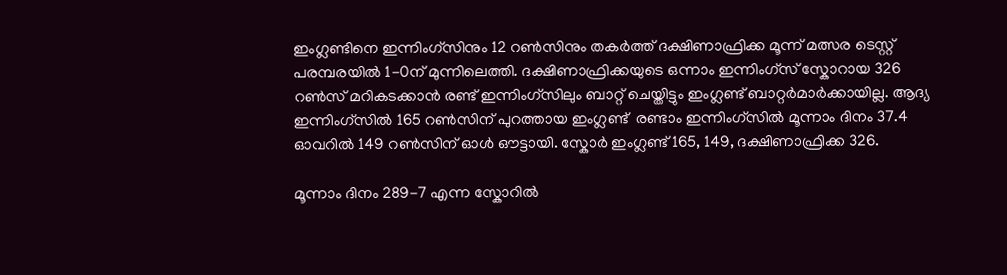ഇംഗ്ലണ്ടിനെ ഇന്നിംഗ്സിനും 12 റണ്‍സിനും തകര്‍ത്ത് ദക്ഷിണാഫ്രിക്ക മൂന്ന് മത്സര ടെസ്റ്റ് പരമ്പരയില്‍ 1-0ന് മുന്നിലെത്തി. ദക്ഷിണാഫ്രിക്കയുടെ ഒന്നാം ഇന്നിംഗ്സ് സ്കോറായ 326 റണ്‍സ് മറികടക്കാന്‍ രണ്ട് ഇന്നിംഗ്സിലും ബാറ്റ് ചെയ്തിട്ടും ഇംഗ്ലണ്ട് ബാറ്റര്‍മാര്‍ക്കായില്ല. ആദ്യ ഇന്നിംഗ്സില്‍ 165 റണ്‍സിന് പുറത്തായ ഇംഗ്ലണ്ട്  രണ്ടാം ഇന്നിംഗ്സില്‍ മൂന്നാം ദിനം 37.4 ഓവറില്‍ 149 റണ്‍സിന് ഓള്‍ ഔട്ടായി. സ്കോര്‍ ഇംഗ്ലണ്ട് 165, 149, ദക്ഷിണാഫ്രിക്ക 326.

മൂന്നാം ദിനം 289-7 എന്ന സ്കോറില്‍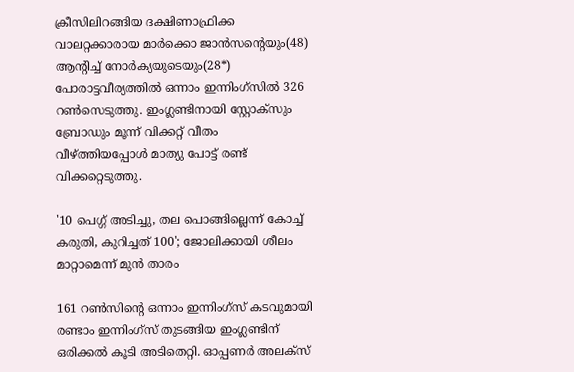ക്രീസിലിറങ്ങിയ ദക്ഷിണാഫ്രിക്ക വാലറ്റക്കാരായ മാര്‍ക്കൊ ജാന്‍സന്‍റെയും(48) ആന്‍റിച്ച് നോര്‍ക്യയുടെയും(28*) പോരാട്ടവീര്യത്തില്‍ ഒന്നാം ഇന്നിംഗ്സില്‍ 326 റണ്‍സെടുത്തു. ഇംഗ്ലണ്ടിനായി സ്റ്റോക്സും ബ്രോഡും മൂന്ന് വിക്കറ്റ് വീതം വീഴ്ത്തിയപ്പോള്‍ മാത്യു പോട്ട് രണ്ട് വിക്കറ്റെടുത്തു.

'10 പെഗ്ഗ് അടിച്ചു, തല പൊങ്ങില്ലെന്ന് കോച്ച് കരുതി, കുറിച്ചത് 100'; ജോലിക്കായി ശീലം മാറ്റാമെന്ന് മുന്‍ താരം

161 റണ്‍സിന്‍റെ ഒന്നാം ഇന്നിംഗ്സ് കടവുമായി രണ്ടാം ഇന്നിംഗ്സ് തുടങ്ങിയ ഇംഗ്ലണ്ടിന് ഒരിക്കല്‍ കൂടി അടിതെറ്റി. ഓപ്പണര്‍ അലക്സ്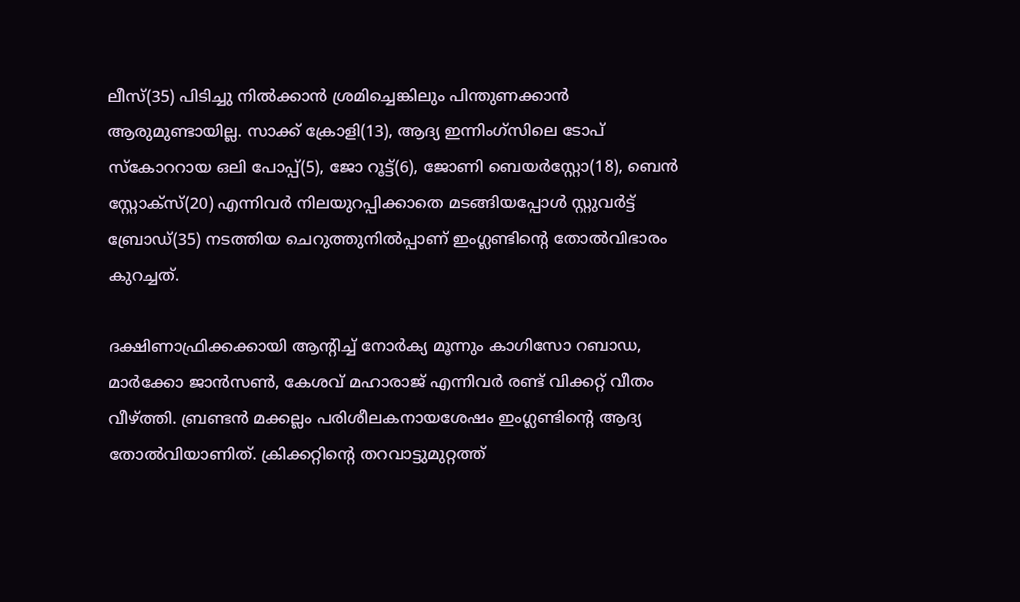ലീസ്(35) പിടിച്ചു നില്‍ക്കാന്‍ ശ്രമിച്ചെങ്കിലും പിന്തുണക്കാന്‍ ആരുമുണ്ടായില്ല. സാക്ക് ക്രോളി(13), ആദ്യ ഇന്നിംഗ്സിലെ ടോപ് സ്കോററായ ഒലി പോപ്പ്(5), ജോ റൂട്ട്(6), ജോണി ബെയര്‍സ്റ്റോ(18), ബെന്‍ സ്റ്റോക്സ്(20) എന്നിവര്‍ നിലയുറപ്പിക്കാതെ മടങ്ങിയപ്പോള്‍ സ്റ്റുവര്‍ട്ട് ബ്രോഡ്(35) നടത്തിയ ചെറുത്തുനില്‍പ്പാണ് ഇംഗ്ലണ്ടിന്‍റെ തോല്‍വിഭാരം കുറച്ചത്.

ദക്ഷിണാഫ്രിക്കക്കായി ആന്‍റിച്ച് നോര്‍ക്യ മൂന്നും കാഗിസോ റബാഡ, മാര്‍ക്കോ ജാന്‍സണ്‍, കേശവ് മഹാരാജ് എന്നിവര്‍ രണ്ട് വിക്കറ്റ് വീതം വീഴ്ത്തി. ബ്രണ്ടന്‍ മക്കല്ലം പരിശീലകനായശേഷം ഇംഗ്ലണ്ടിന്‍റെ ആദ്യ തോല്‍വിയാണിത്. ക്രിക്കറ്റിന്‍റെ തറവാട്ടുമുറ്റത്ത്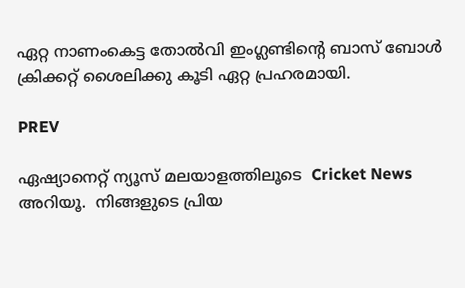ഏറ്റ നാണംകെട്ട തോല്‍വി ഇംഗ്ലണ്ടിന്‍റെ ബാസ് ബോള്‍ ക്രിക്കറ്റ് ശൈലിക്കു കൂടി ഏറ്റ പ്രഹരമായി.

PREV

ഏഷ്യാനെറ്റ് ന്യൂസ് മലയാളത്തിലൂടെ  Cricket News അറിയൂ.  നിങ്ങളുടെ പ്രിയ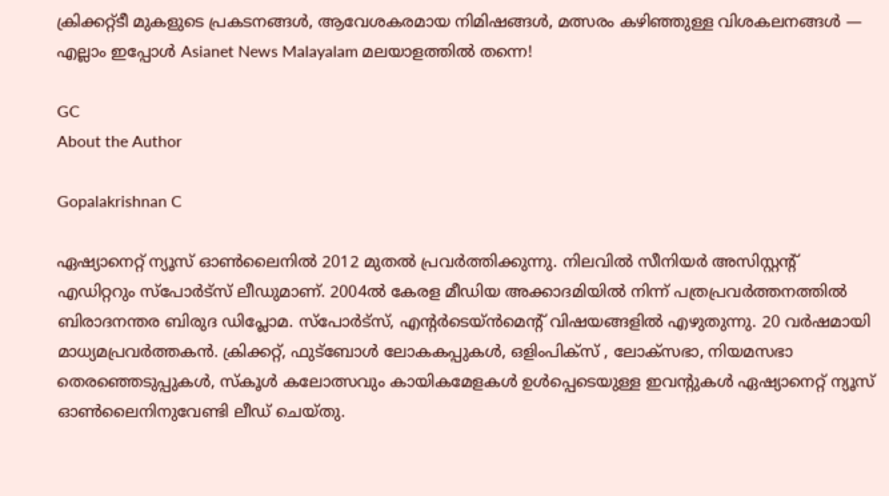ക്രിക്കറ്റ്ടീ മുകളുടെ പ്രകടനങ്ങൾ, ആവേശകരമായ നിമിഷങ്ങൾ, മത്സരം കഴിഞ്ഞുള്ള വിശകലനങ്ങൾ — എല്ലാം ഇപ്പോൾ Asianet News Malayalam മലയാളത്തിൽ തന്നെ!

GC
About the Author

Gopalakrishnan C

ഏഷ്യാനെറ്റ് ന്യൂസ് ഓണ്‍ലൈനില്‍ 2012 മുതല്‍ പ്രവര്‍ത്തിക്കുന്നു. നിലവില്‍ സീനിയര്‍ അസിസ്റ്റന്‍റ് എഡിറ്ററും സ്പോർട്സ് ലീഡുമാണ്. 2004ൽ കേരള മീഡിയ അക്കാദമിയില്‍ നിന്ന് പത്രപ്രവര്‍ത്തനത്തില്‍ ബിരാദനന്തര ബിരുദ ഡിപ്ലോമ. സ്പോര്‍ട്സ്, എന്‍റര്‍ടെയ്ൻമെന്‍റ് വിഷയങ്ങളില്‍ എഴുതുന്നു. 20 വര്‍ഷമായി മാധ്യമപ്രവര്‍ത്തകൻ. ക്രിക്കറ്റ്, ഫുട്ബോള്‍ ലോകകപ്പുകൾ, ഒളിംപിക്സ് , ലോക്സഭാ, നിയമസഭാ തെരഞ്ഞെടുപ്പുകള്‍, സ്കൂള്‍ കലോത്സവും കായികമേളകള്‍ ഉള്‍പ്പെടെയുള്ള ഇവന്‍റുകള്‍ ഏഷ്യാനെറ്റ് ന്യൂസ് ഓണ്‍ലൈനിനുവേണ്ടി ലീഡ് ചെയ്തു.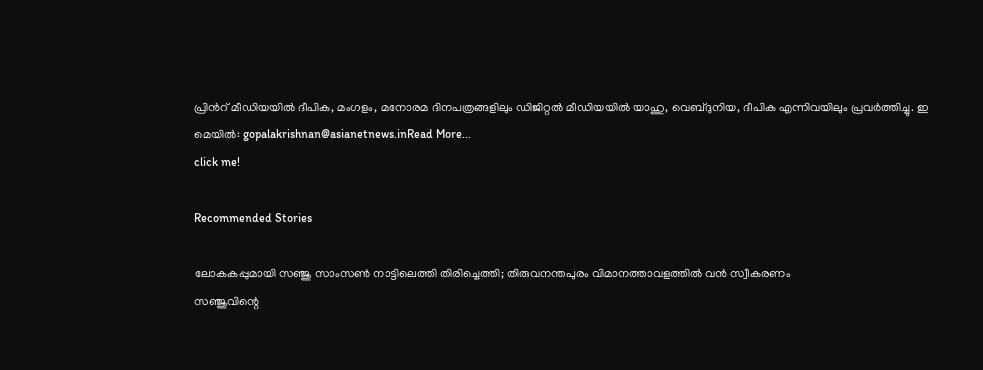പ്രിന്‍റ് മീഡിയയില്‍ ദീപിക, മംഗളം, മനോരമ ദിനപത്രങ്ങളിലും ഡിജിറ്റൽ മീഡിയയില്‍ യാഹു, വെബ്ദുനിയ, ദീപിക എന്നിവയിലും പ്രവര്‍ത്തിച്ചു. ഇ മെയില്‍: gopalakrishnan@asianetnews.inRead More...
click me!

Recommended Stories

ലോകകപ്പുമായി സഞ്ജു സാംസണ്‍ നാട്ടിലെത്തി തിരിച്ചെത്തി; തിരുവനന്തപുരം വിമാനത്താവളത്തില്‍ വന്‍ സ്വീകരണം
സഞ്ജുവിന്റെ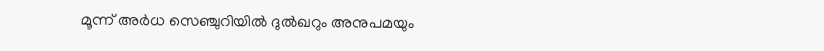മൂന്ന് അര്‍ധ സെഞ്ചുറിയില്‍ ദുല്‍ഖറും അനുപമയും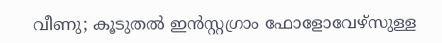വീണു; കൂടുതല്‍ ഇന്‍സ്റ്റഗ്രാം ഫോളോവേഴ്‌സുള്ള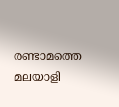രണ്ടാമത്തെ മലയാളി